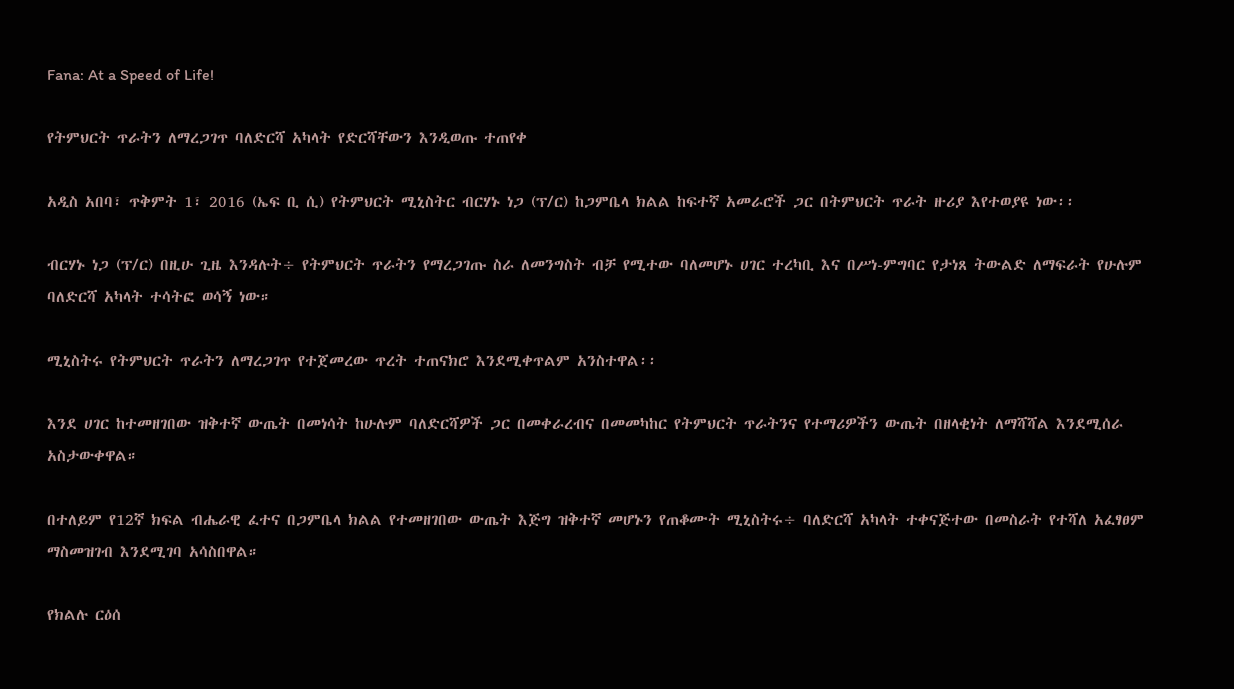Fana: At a Speed of Life!

የትምህርት ጥራትን ለማረጋገጥ ባለድርሻ አካላት የድርሻቸውን እንዲወጡ ተጠየቀ

አዲስ አበባ፣ ጥቅምት 1፣ 2016 (ኤፍ ቢ ሲ) የትምህርት ሚኒስትር ብርሃኑ ነጋ (ፕ/ር) ከጋምቤላ ክልል ከፍተኛ አመራሮች ጋር በትምህርት ጥራት ዙሪያ እየተወያዩ ነው፡፡

ብርሃኑ ነጋ (ፕ/ር) በዚሁ ጊዜ እንዳሉት÷ የትምህርት ጥራትን የማረጋገጡ ስራ ለመንግስት ብቻ የሚተው ባለመሆኑ ሀገር ተረካቢ እና በሥነ-ምግባር የታነጸ ትውልድ ለማፍራት የሁሉም ባለድርሻ አካላት ተሳትፎ ወሳኝ ነው።

ሚኒስትሩ የትምህርት ጥራትን ለማረጋገጥ የተጀመረው ጥረት ተጠናክሮ እንደሚቀጥልም አንስተዋል፡፡

እንደ ሀገር ከተመዘገበው ዝቅተኛ ውጤት በመነሳት ከሁሉም ባለድርሻዎች ጋር በመቀራረብና በመመካከር የትምህርት ጥራትንና የተማሪዎችን ውጤት በዘላቂነት ለማሻሻል እንደሚሰራ አስታውቀዋል።

በተለይም የ12ኛ ክፍል ብሔራዊ ፈተና በጋምቤላ ክልል የተመዘገበው ውጤት እጅግ ዝቅተኛ መሆኑን የጠቆሙት ሚኒስትሩ÷ ባለድርሻ አካላት ተቀናጅተው በመስራት የተሻለ አፈፃፀም ማስመዝገብ እንደሚገባ አሳስበዋል።

የክልሉ ርዕሰ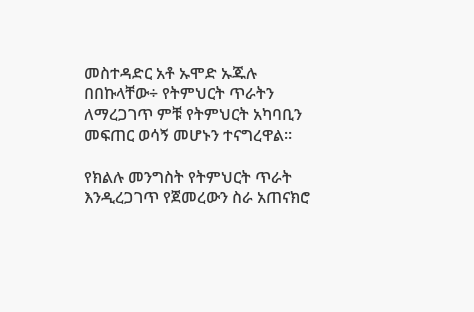መስተዳድር አቶ ኡሞድ ኡጁሉ በበኩላቸው÷ የትምህርት ጥራትን ለማረጋገጥ ምቹ የትምህርት አካባቢን መፍጠር ወሳኝ መሆኑን ተናግረዋል።

የክልሉ መንግስት የትምህርት ጥራት እንዲረጋገጥ የጀመረውን ስራ አጠናክሮ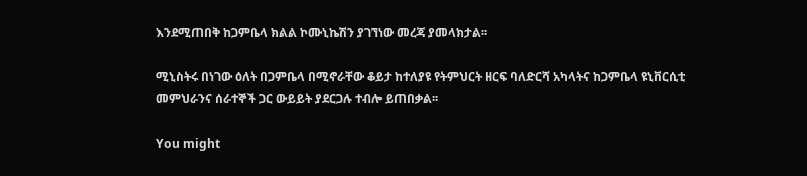እንደሚጠበቅ ከጋምቤላ ክልል ኮሙኒኬሽን ያገኘነው መረጃ ያመላክታል፡፡

ሚኒስትሩ በነገው ዕለት በጋምቤላ በሚኖራቸው ቆይታ ከተለያዩ የትምህርት ዘርፍ ባለድርሻ አካላትና ከጋምቤላ ዩኒቨርሲቲ መምህራንና ሰራተኞች ጋር ውይይት ያደርጋሉ ተብሎ ይጠበቃል፡፡

You might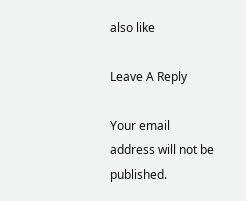also like

Leave A Reply

Your email address will not be published.